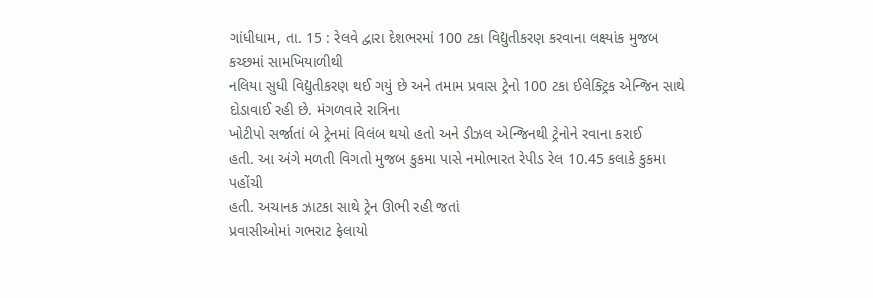ગાંધીધામ, તા. 15 : રેલવે દ્વારા દેશભરમાં 100 ટકા વિદ્યુતીકરણ કરવાના લક્ષ્યાંક મુજબ કચ્છમાં સામખિયાળીથી
નલિયા સુધી વિદ્યુતીકરણ થઈ ગયું છે અને તમામ પ્રવાસ ટ્રેનો 100 ટકા ઈલેક્ટ્રિક એન્જિન સાથે દોડાવાઈ રહી છે. મંગળવારે રાત્રિના
ખોટીપો સર્જાતાં બે ટ્રેનમાં વિલંબ થયો હતો અને ડીઝલ એન્જિનથી ટ્રેનોને રવાના કરાઈ
હતી. આ અંગે મળતી વિગતો મુજબ કુકમા પાસે નમોભારત રેપીડ રેલ 10.45 કલાકે કુકમા પહોંચી
હતી. અચાનક ઝાટકા સાથે ટ્રેન ઊભી રહી જતાં
પ્રવાસીઓમાં ગભરાટ ફેલાયો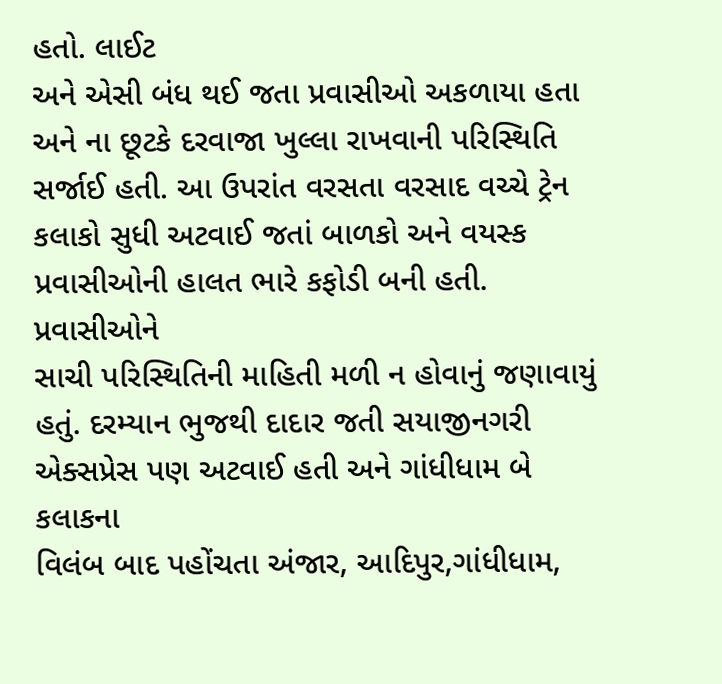હતો. લાઈટ
અને એસી બંધ થઈ જતા પ્રવાસીઓ અકળાયા હતા અને ના છૂટકે દરવાજા ખુલ્લા રાખવાની પરિસ્થિતિ
સર્જાઈ હતી. આ ઉપરાંત વરસતા વરસાદ વચ્ચે ટ્રેન
કલાકો સુધી અટવાઈ જતાં બાળકો અને વયસ્ક પ્રવાસીઓની હાલત ભારે કફોડી બની હતી. પ્રવાસીઓને
સાચી પરિસ્થિતિની માહિતી મળી ન હોવાનું જણાવાયું
હતું. દરમ્યાન ભુજથી દાદાર જતી સયાજીનગરી એક્સપ્રેસ પણ અટવાઈ હતી અને ગાંધીધામ બે કલાકના
વિલંબ બાદ પહોંચતા અંજાર, આદિપુર,ગાંધીધામ,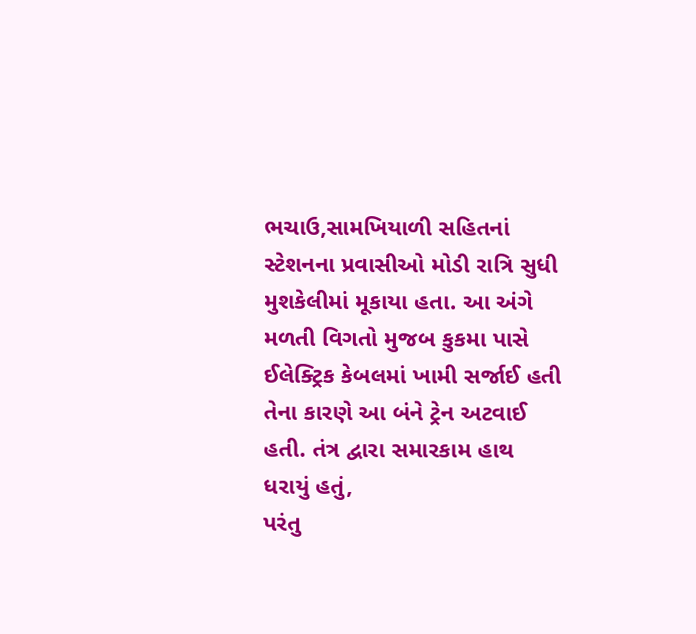ભચાઉ,સામખિયાળી સહિતનાં
સ્ટેશનના પ્રવાસીઓ મોડી રાત્રિ સુધી મુશકેલીમાં મૂકાયા હતા. આ અંગે મળતી વિગતો મુજબ કુકમા પાસે ઈલેક્ટ્રિક કેબલમાં ખામી સર્જાઈ હતી
તેના કારણે આ બંને ટ્રેન અટવાઈ હતી. તંત્ર દ્વારા સમારકામ હાથ ધરાયું હતું,
પરંતુ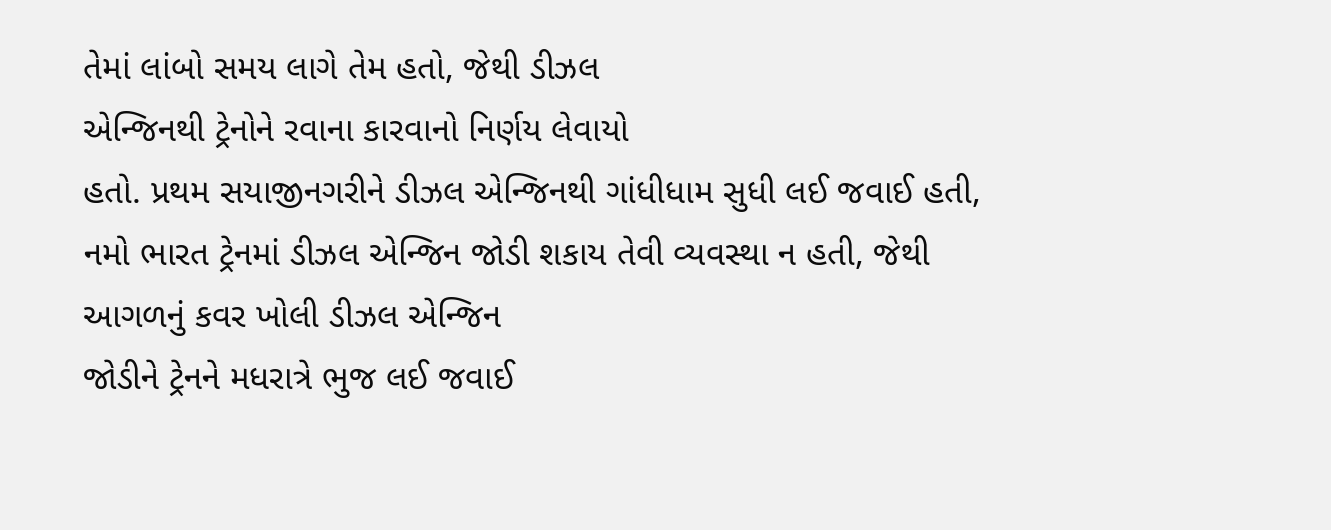તેમાં લાંબો સમય લાગે તેમ હતો, જેથી ડીઝલ
એન્જિનથી ટ્રેનોને રવાના કારવાનો નિર્ણય લેવાયો
હતો. પ્રથમ સયાજીનગરીને ડીઝલ એન્જિનથી ગાંધીધામ સુધી લઈ જવાઈ હતી, નમો ભારત ટ્રેનમાં ડીઝલ એન્જિન જોડી શકાય તેવી વ્યવસ્થા ન હતી, જેથી આગળનું કવર ખોલી ડીઝલ એન્જિન
જોડીને ટ્રેનને મધરાત્રે ભુજ લઈ જવાઈ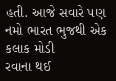હતી. આજે સવારે પણ નમો ભારત ભુજથી એક કલાક મોડી
રવાના થઈ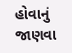હોવાનું જાણવા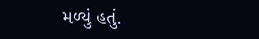મળ્યું હતું.